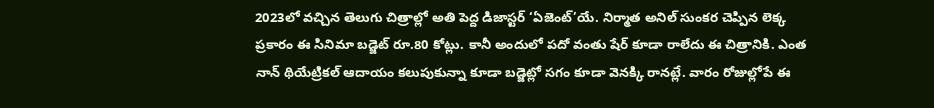2023లో వచ్చిన తెలుగు చిత్రాల్లో అతి పెద్ద డిజాస్టర్ ‘ఏజెంట్’యే. నిర్మాత అనిల్ సుంకర చెప్పిన లెక్క ప్రకారం ఈ సినిమా బడ్జెట్ రూ.80 కోట్లు. కానీ అందులో పదో వంతు షేర్ కూడా రాలేదు ఈ చిత్రానికి. ఎంత నాన్ థియేట్రికల్ ఆదాయం కలుపుకున్నా కూడా బడ్జెట్లో సగం కూడా వెనక్కి రానట్లే. వారం రోజుల్లోపే ఈ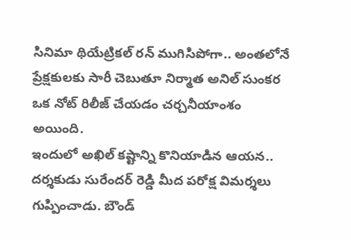సినిమా థియేట్రికల్ రన్ ముగిసిపోగా.. అంతలోనే ప్రేక్షకులకు సారీ చెబుతూ నిర్మాత అనిల్ సుంకర ఒక నోట్ రిలీజ్ చేయడం చర్చనీయాంశం అయింది.
ఇందులో అఖిల్ కష్టాన్ని కొనియాడిన ఆయన.. దర్శకుడు సురేందర్ రెడ్డి మీద పరోక్ష విమర్శలు గుప్పించాడు. బౌండ్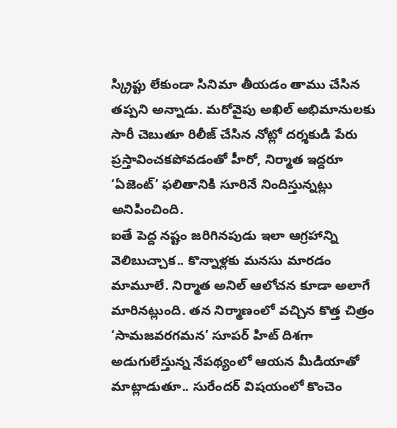స్క్రిప్టు లేకుండా సినిమా తీయడం తాము చేసిన తప్పని అన్నాడు. మరోవైపు అఖిల్ అభిమానులకు సారీ చెబుతూ రిలీజ్ చేసిన నోట్లో దర్శకుడి పేరు ప్రస్తావించకపోవడంతో హీరో, నిర్మాత ఇద్దరూ ‘ఏజెంట్’ ఫలితానికి సూరినే నిందిస్తున్నట్లు అనిపించింది.
ఐతే పెద్ద నష్టం జరిగినపుడు ఇలా ఆగ్రహాన్ని వెలిబుచ్చాక.. కొన్నాళ్లకు మనసు మారడం మామూలే. నిర్మాత అనిల్ ఆలోచన కూడా అలాగే మారినట్లుంది. తన నిర్మాణంలో వచ్చిన కొత్త చిత్రం ‘సామజవరగమన’ సూపర్ హిట్ దిశగా అడుగులేస్తున్న నేపథ్యంలో ఆయన మీడియాతో మాట్లాడుతూ.. సురేందర్ విషయంలో కొంచెం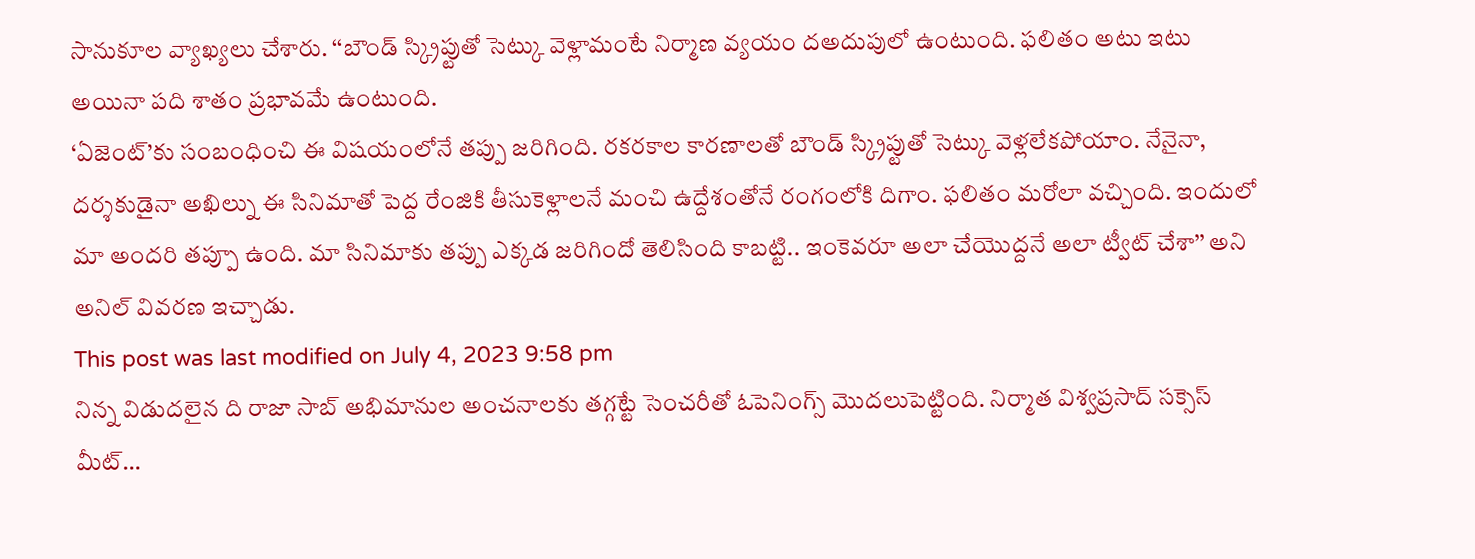సానుకూల వ్యాఖ్యలు చేశారు. ‘‘బౌండ్ స్క్రిప్టుతో సెట్కు వెళ్లామంటే నిర్మాణ వ్యయం దఅదుపులో ఉంటుంది. ఫలితం అటు ఇటు అయినా పది శాతం ప్రభావమే ఉంటుంది.
‘ఏజెంట్’కు సంబంధించి ఈ విషయంలోనే తప్పు జరిగింది. రకరకాల కారణాలతో బౌండ్ స్క్రిప్టుతో సెట్కు వెళ్లలేకపోయాం. నేనైనా, దర్శకుడైనా అఖిల్ను ఈ సినిమాతో పెద్ద రేంజికి తీసుకెళ్లాలనే మంచి ఉద్దేశంతోనే రంగంలోకి దిగాం. ఫలితం మరోలా వచ్చింది. ఇందులో మా అందరి తప్పూ ఉంది. మా సినిమాకు తప్పు ఎక్కడ జరిగిందో తెలిసింది కాబట్టి.. ఇంకెవరూ అలా చేయొద్దనే అలా ట్వీట్ చేశా’’ అని అనిల్ వివరణ ఇచ్చాడు.
This post was last modified on July 4, 2023 9:58 pm
నిన్న విడుదలైన ది రాజా సాబ్ అభిమానుల అంచనాలకు తగ్గట్టే సెంచరీతో ఓపెనింగ్స్ మొదలుపెట్టింది. నిర్మాత విశ్వప్రసాద్ సక్సెస్ మీట్…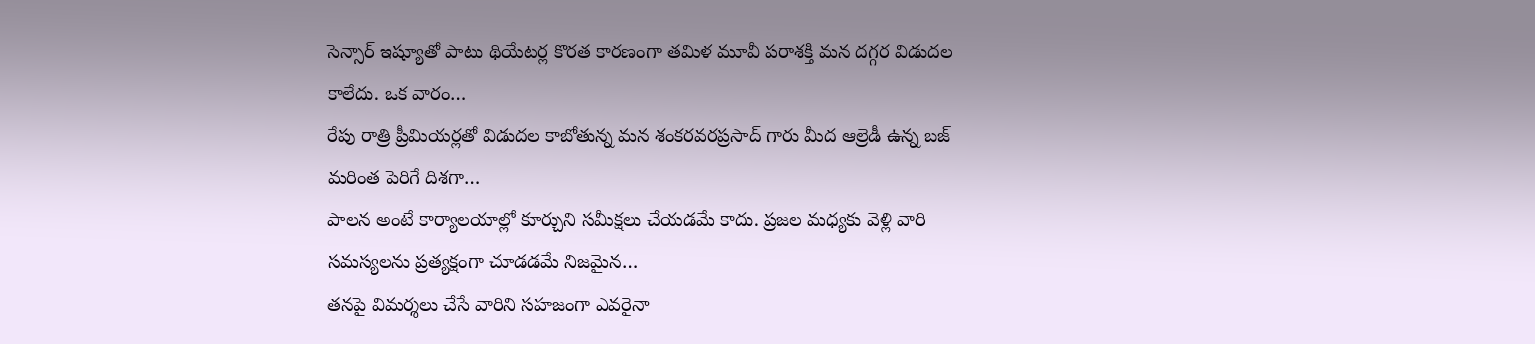సెన్సార్ ఇష్యూతో పాటు థియేటర్ల కొరత కారణంగా తమిళ మూవీ పరాశక్తి మన దగ్గర విడుదల కాలేదు. ఒక వారం…
రేపు రాత్రి ప్రీమియర్లతో విడుదల కాబోతున్న మన శంకరవరప్రసాద్ గారు మీద ఆల్రెడీ ఉన్న బజ్ మరింత పెరిగే దిశగా…
పాలన అంటే కార్యాలయాల్లో కూర్చుని సమీక్షలు చేయడమే కాదు. ప్రజల మధ్యకు వెళ్లి వారి సమస్యలను ప్రత్యక్షంగా చూడడమే నిజమైన…
తనపై విమర్శలు చేసే వారిని సహజంగా ఎవరైనా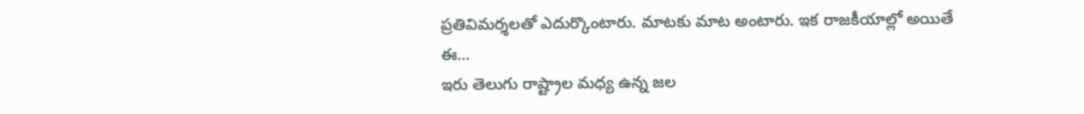ప్రతివిమర్శలతో ఎదుర్కొంటారు. మాటకు మాట అంటారు. ఇక రాజకీయాల్లో అయితే ఈ…
ఇరు తెలుగు రాష్ట్రాల మధ్య ఉన్న జల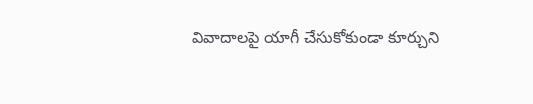వివాదాలపై యాగీ చేసుకోకుండా కూర్చుని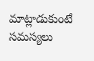మాట్లాడుకుంటే సమస్యలు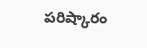పరిష్కారం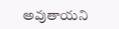అవుతాయని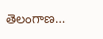తెలంగాణ…